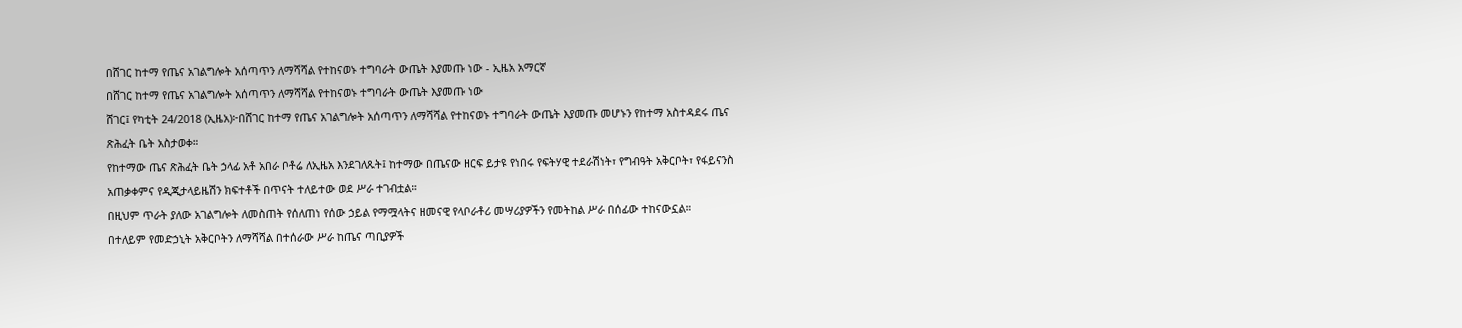በሸገር ከተማ የጤና አገልግሎት አሰጣጥን ለማሻሻል የተከናወኑ ተግባራት ውጤት እያመጡ ነው - ኢዜአ አማርኛ
በሸገር ከተማ የጤና አገልግሎት አሰጣጥን ለማሻሻል የተከናወኑ ተግባራት ውጤት እያመጡ ነው
ሸገር፤ የካቲት 24/2018 (ኢዜአ)፦በሸገር ከተማ የጤና አገልግሎት አሰጣጥን ለማሻሻል የተከናወኑ ተግባራት ውጤት እያመጡ መሆኑን የከተማ አስተዳደሩ ጤና ጽሕፈት ቤት አስታወቀ።
የከተማው ጤና ጽሕፈት ቤት ኃላፊ አቶ አበራ ቦቶሬ ለኢዜአ እንደገለጹት፤ ከተማው በጤናው ዘርፍ ይታዩ የነበሩ የፍትሃዊ ተደራሽነት፣ የግብዓት አቅርቦት፣ የፋይናንስ አጠቃቀምና የዲጂታላይዜሽን ክፍተቶች በጥናት ተለይተው ወደ ሥራ ተገብቷል።
በዚህም ጥራት ያለው አገልግሎት ለመስጠት የሰለጠነ የሰው ኃይል የማሟላትና ዘመናዊ የላቦራቶሪ መሣሪያዎችን የመትከል ሥራ በሰፊው ተከናውኗል።
በተለይም የመድኃኒት አቅርቦትን ለማሻሻል በተሰራው ሥራ ከጤና ጣቢያዎች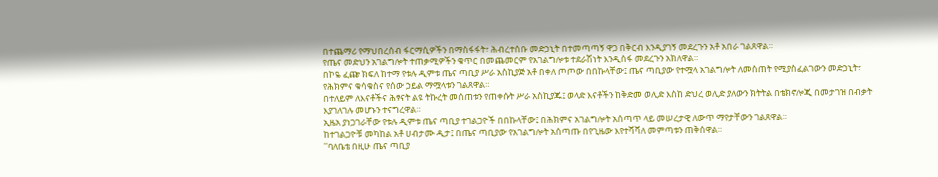በተጨማሪ የማህበረሰብ ፋርማሲዎችን በማስፋፋት፣ ሕብረተሰቡ መድኃኒት በተመጣጣኝ ዋጋ በቅርብ እንዲያገኝ መደረጉን አቶ አበራ ገልጸዋል።
የጤና መድህን አገልግሎት ተጠቃሚዎችን ቁጥር በመጨመርም የአገልግሎቱ ተደራሽነት እንዲሰፋ መደረጉን አክለዋል።
በኮዬ ፈጬ ክፍለ ከተማ የቱሉ ዲምቱ ጤና ጣቢያ ሥራ አስኪያጅ አቶ በቀለ ጦጦው በበኩላቸው፤ ጤና ጣቢያው የተሟላ አገልግሎት ለመስጠት የሚያስፈልገውን መድኃኒት፣ የሕክምና ቁሳቁስና የሰው ኃይል ማሟላቱን ገልጸዋል።
በተለይም ለእናቶችና ሕፃናት ልዩ ትኩረት መሰጠቱን የጠቀሱት ሥራ አስኪያጁ፤ ወላድ እናቶችን ከቅድመ ወሊድ እስከ ድህረ ወሊድ ያለውን ክትትል በቴክኖሎጂ በመታገዝ በብቃት እያገለገሉ መሆኑን ተናግረዋል።
ኢዜአ ያነጋገራቸው የቱሉ ዲምቱ ጤና ጣቢያ ተገልጋዮች በበኩላቸው፤ በሕክምና አገልግሎት አሰጣጥ ላይ መሠረታዊ ለውጥ ማየታቸውን ገልጸዋል።
ከተገልጋዮቹ መካከል አቶ ሀብታሙ ዲታ፤ በጤና ጣቢያው የአገልግሎት አሰጣጡ በየጊዜው እየተሻሻለ መምጣቱን ጠቅሰዋል።
''ባለቤቴ በዚሁ ጤና ጣቢያ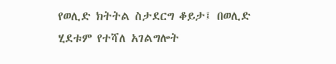የወሊድ ክትትል ስታደርግ ቆይታ፤ በወሊድ ሂደቱም የተሻለ አገልግሎት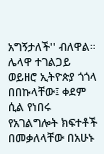አግኝታለች'' ብለዋል።
ሌላዋ ተገልጋይ ወይዘሮ ኢትዮጵያ ጎጎላ በበኩላቸው፤ ቀደም ሲል የነበሩ የአገልግሎት ክፍተቶች በመቃለላቸው በአሁኑ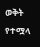ወቅት የተሟላ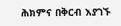ሕክምና በቅርብ እያገኙ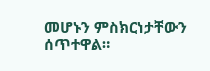መሆኑን ምስክርነታቸውን ሰጥተዋል።